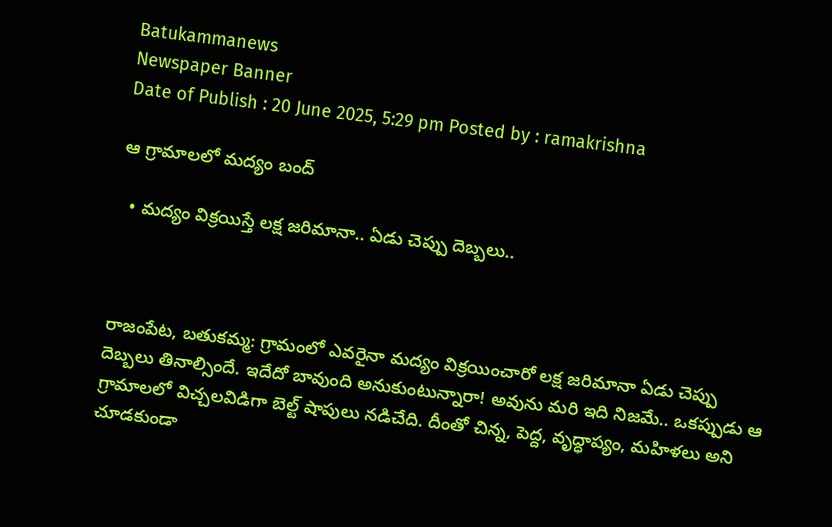Batukammanews
Newspaper Banner
Date of Publish : 20 June 2025, 5:29 pm Posted by : ramakrishna

ఆ గ్రామాలలో మద్యం బంద్

  • మద్యం విక్రయిస్తే లక్ష జరిమానా.. ఏడు చెప్పు దెబ్బలు..



రాజంపేట, బతుకమ్మ: గ్రామంలో ఎవరైనా మద్యం విక్రయించారో లక్ష జరిమానా ఏడు చెప్పు దెబ్బలు తినాల్సిందే. ఇదేదో బావుంది అనుకుంటున్నారా! అవును మరి ఇది నిజమే.. ఒకప్పుడు ఆ గ్రామాలలో విచ్చలవిడిగా బెల్ట్ షాపులు నడిచేది. దీంతో చిన్న, పెద్ద, వృద్ధాప్యం, మహిళలు అని చూడకుండా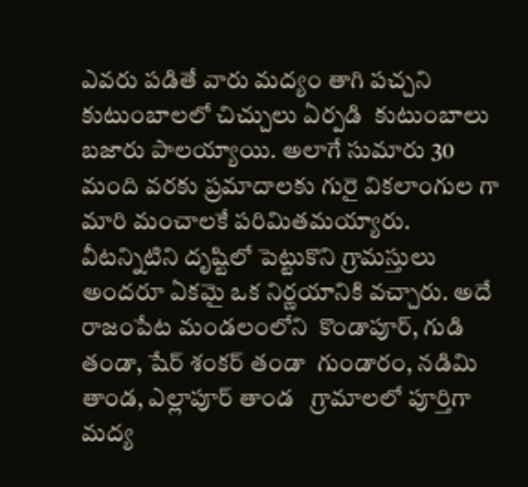ఎవరు పడితే వారు మద్యం తాగి పచ్చని కుటుంబాలలో చిచ్చులు ఏర్పడి  కుటుంబాలు బజారు పాలయ్యాయి. అలాగే సుమారు 30 మంది వరకు ప్రమాదాలకు గురై వికలాంగుల గా మారి మంచాలకే పరిమితమయ్యారు. వీటన్నిటిని దృష్టిలో పెట్టుకొని గ్రామస్తులు అందరూ ఏకమై ఒక నిర్ణయానికి వచ్చారు. అదే రాజంపేట మండలంలోని  కొండాపూర్, గుడి తండా, షేర్ శంకర్ తండా  గుండారం, నడిమి తాండ, ఎల్లాపూర్ తాండ   గ్రామాలలో పూర్తిగా మద్య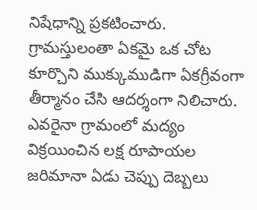నిషేధాన్ని ప్రకటించారు.  గ్రామస్తులంతా ఏకమై ఒక చోట కూర్చొని ముక్కుముడిగా ఏకగ్రీవంగా తీర్మానం చేసి ఆదర్శంగా నిలిచారు. ఎవరైనా గ్రామంలో మద్యం విక్రయించిన లక్ష రూపాయల జరిమానా ఏడు చెప్పు దెబ్బలు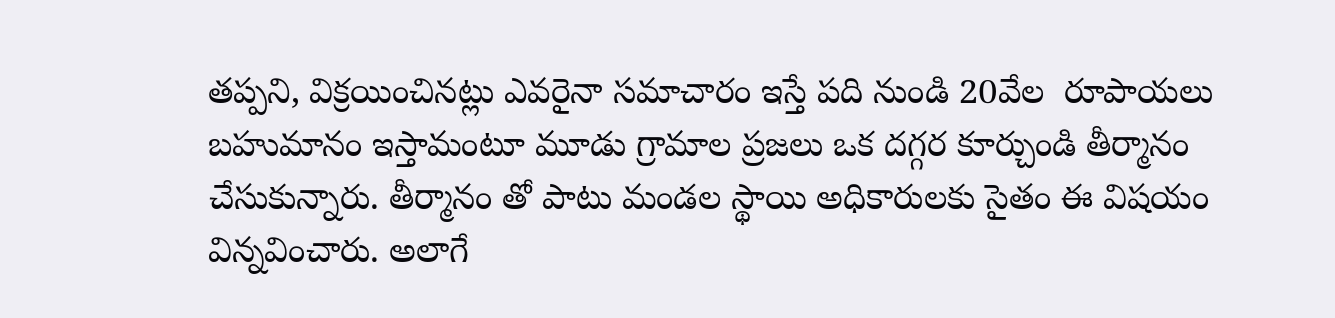తప్పని, విక్రయించినట్లు ఎవరైనా సమాచారం ఇస్తే పది నుండి 20వేల  రూపాయలు బహుమానం ఇస్తామంటూ మూడు గ్రామాల ప్రజలు ఒక దగ్గర కూర్చుండి తీర్మానం చేసుకున్నారు. తీర్మానం తో పాటు మండల స్థాయి అధికారులకు సైతం ఈ విషయం విన్నవించారు. అలాగే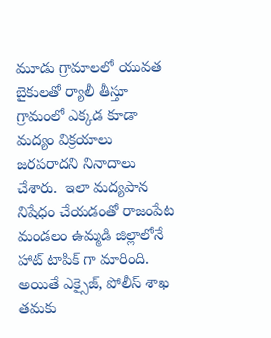మూడు గ్రామాలలో యువత బైకులతో ర్యాలీ తీస్తూ గ్రామంలో ఎక్కడ కూడా మద్యం విక్రయాలు జరపరాదని నినాదాలు చేశారు.  ఇలా మద్యపాన నిషేధం చేయడంతో రాజంపేట మండలం ఉమ్మడి జిల్లాలోనే హాట్ టాపిక్ గా మారింది. అయితే ఎక్సైజ్, పోలీస్ శాఖ తమకు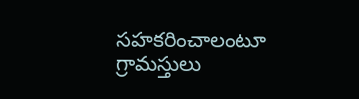సహకరించాలంటూ గ్రామస్తులు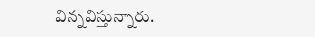విన్నవిస్తున్నారు.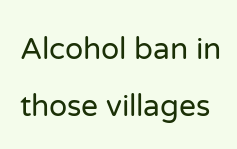Alcohol ban in those villages